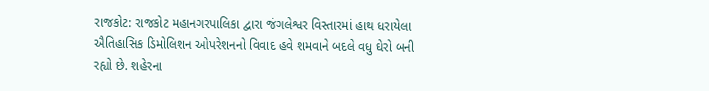રાજકોટ: રાજકોટ મહાનગરપાલિકા દ્વારા જંગલેશ્વર વિસ્તારમાં હાથ ધરાયેલા ઐતિહાસિક ડિમોલિશન ઓપરેશનનો વિવાદ હવે શમવાને બદલે વધુ ઘેરો બની રહ્યો છે. શહેરના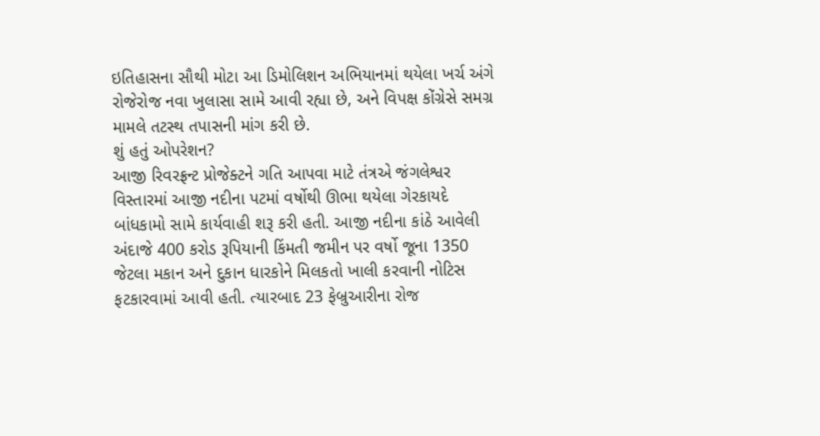ઇતિહાસના સૌથી મોટા આ ડિમોલિશન અભિયાનમાં થયેલા ખર્ચ અંગે રોજેરોજ નવા ખુલાસા સામે આવી રહ્યા છે, અને વિપક્ષ કોંગ્રેસે સમગ્ર મામલે તટસ્થ તપાસની માંગ કરી છે.
શું હતું ઓપરેશન?
આજી રિવરફ્રન્ટ પ્રોજેક્ટને ગતિ આપવા માટે તંત્રએ જંગલેશ્વર વિસ્તારમાં આજી નદીના પટમાં વર્ષોથી ઊભા થયેલા ગેરકાયદે બાંધકામો સામે કાર્યવાહી શરૂ કરી હતી. આજી નદીના કાંઠે આવેલી અંદાજે 400 કરોડ રૂપિયાની કિંમતી જમીન પર વર્ષો જૂના 1350 જેટલા મકાન અને દુકાન ધારકોને મિલકતો ખાલી કરવાની નોટિસ ફટકારવામાં આવી હતી. ત્યારબાદ 23 ફેબ્રુઆરીના રોજ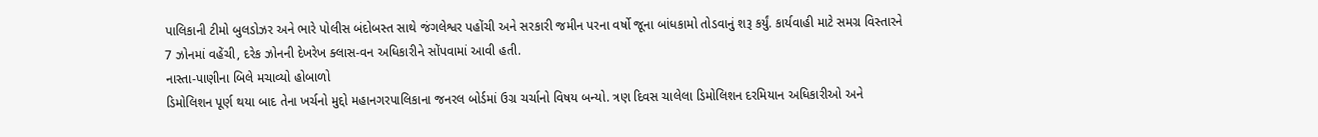પાલિકાની ટીમો બુલડોઝર અને ભારે પોલીસ બંદોબસ્ત સાથે જંગલેશ્વર પહોંચી અને સરકારી જમીન પરના વર્ષો જૂના બાંધકામો તોડવાનું શરૂ કર્યું. કાર્યવાહી માટે સમગ્ર વિસ્તારને 7 ઝોનમાં વહેંચી, દરેક ઝોનની દેખરેખ ક્લાસ-વન અધિકારીને સોંપવામાં આવી હતી.
નાસ્તા-પાણીના બિલે મચાવ્યો હોબાળો
ડિમોલિશન પૂર્ણ થયા બાદ તેના ખર્ચનો મુદ્દો મહાનગરપાલિકાના જનરલ બોર્ડમાં ઉગ્ર ચર્ચાનો વિષય બન્યો. ત્રણ દિવસ ચાલેલા ડિમોલિશન દરમિયાન અધિકારીઓ અને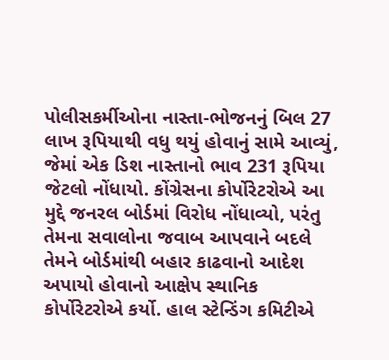પોલીસકર્મીઓના નાસ્તા-ભોજનનું બિલ 27 લાખ રૂપિયાથી વધુ થયું હોવાનું સામે આવ્યું, જેમાં એક ડિશ નાસ્તાનો ભાવ 231 રૂપિયા જેટલો નોંધાયો. કોંગ્રેસના કોર્પોરેટરોએ આ મુદ્દે જનરલ બોર્ડમાં વિરોધ નોંધાવ્યો, પરંતુ તેમના સવાલોના જવાબ આપવાને બદલે તેમને બોર્ડમાંથી બહાર કાઢવાનો આદેશ અપાયો હોવાનો આક્ષેપ સ્થાનિક કોર્પોરેટરોએ કર્યો. હાલ સ્ટેન્ડિંગ કમિટીએ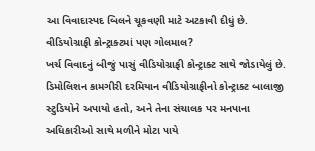આ વિવાદાસ્પદ બિલને ચૂકવણી માટે અટકાવી દીધું છે.
વીડિયોગ્રાફી કોન્ટ્રાક્ટમાં પણ ગોલમાલ?
ખર્ચ વિવાદનું બીજું પાસું વીડિયોગ્રાફી કોન્ટ્રાક્ટ સાથે જોડાયેલું છે. ડિમોલિશન કામગીરી દરમિયાન વીડિયોગ્રાફીનો કોન્ટ્રાક્ટ બાલાજી સ્ટુડિયોને અપાયો હતો, અને તેના સંચાલક પર મનપાના અધિકારીઓ સાથે મળીને મોટા પાયે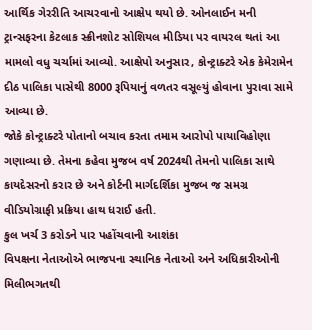આર્થિક ગેરરીતિ આચરવાનો આક્ષેપ થયો છે. ઓનલાઈન મની ટ્રાન્સફરના કેટલાક સ્ક્રીનશોટ સોશિયલ મીડિયા પર વાયરલ થતાં આ મામલો વધુ ચર્ચામાં આવ્યો. આક્ષેપો અનુસાર, કોન્ટ્રાક્ટરે એક કેમેરામેન દીઠ પાલિકા પાસેથી 8000 રૂપિયાનું વળતર વસૂલ્યું હોવાના પુરાવા સામે આવ્યા છે.
જોકે કોન્ટ્રાક્ટરે પોતાનો બચાવ કરતા તમામ આરોપો પાયાવિહોણા ગણાવ્યા છે. તેમના કહેવા મુજબ વર્ષ 2024થી તેમનો પાલિકા સાથે કાયદેસરનો કરાર છે અને કોર્ટની માર્ગદર્શિકા મુજબ જ સમગ્ર વીડિયોગ્રાફી પ્રક્રિયા હાથ ધરાઈ હતી.
કુલ ખર્ચ 3 કરોડને પાર પહોંચવાની આશંકા
વિપક્ષના નેતાઓએ ભાજપના સ્થાનિક નેતાઓ અને અધિકારીઓની મિલીભગતથી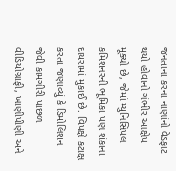જનતાના કરના નાણાંનો વેડફાટ થયો હોવાનો ગંભીર આક્ષેપ મૂક્યો છે, જેમાં મ્યુનિસિપલ કમિશનરની ભૂમિકા પણ શંકાના દાયરામાં મુકાઈ છે. વિપક્ષે કટાક્ષ કરતા જણાવ્યું કે ડિમોલિશન જેવી કામગીરી પાછળ વીડિયોગ્રાફી, ખાણીપીણી અને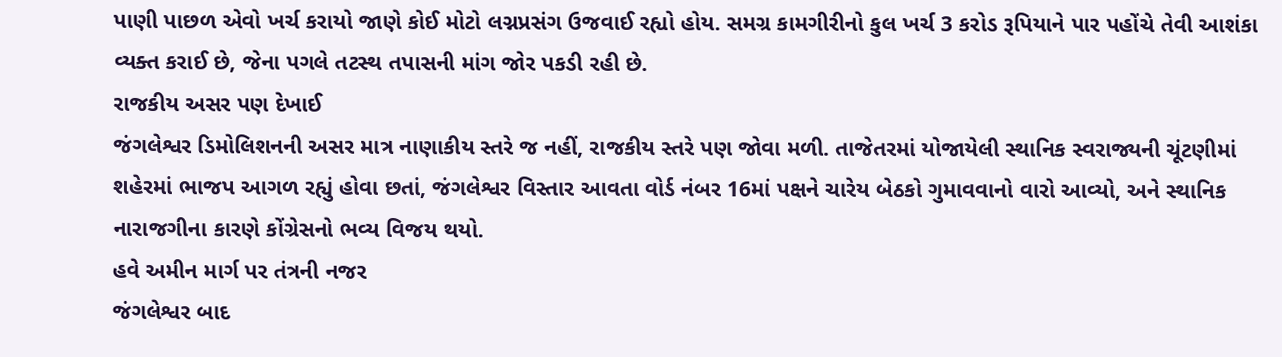પાણી પાછળ એવો ખર્ચ કરાયો જાણે કોઈ મોટો લગ્નપ્રસંગ ઉજવાઈ રહ્યો હોય. સમગ્ર કામગીરીનો કુલ ખર્ચ 3 કરોડ રૂપિયાને પાર પહોંચે તેવી આશંકા વ્યક્ત કરાઈ છે, જેના પગલે તટસ્થ તપાસની માંગ જોર પકડી રહી છે.
રાજકીય અસર પણ દેખાઈ
જંગલેશ્વર ડિમોલિશનની અસર માત્ર નાણાકીય સ્તરે જ નહીં, રાજકીય સ્તરે પણ જોવા મળી. તાજેતરમાં યોજાયેલી સ્થાનિક સ્વરાજ્યની ચૂંટણીમાં શહેરમાં ભાજપ આગળ રહ્યું હોવા છતાં, જંગલેશ્વર વિસ્તાર આવતા વોર્ડ નંબર 16માં પક્ષને ચારેય બેઠકો ગુમાવવાનો વારો આવ્યો, અને સ્થાનિક નારાજગીના કારણે કોંગ્રેસનો ભવ્ય વિજય થયો.
હવે અમીન માર્ગ પર તંત્રની નજર
જંગલેશ્વર બાદ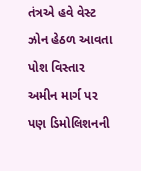તંત્રએ હવે વેસ્ટ ઝોન હેઠળ આવતા પોશ વિસ્તાર અમીન માર્ગ પર પણ ડિમોલિશનની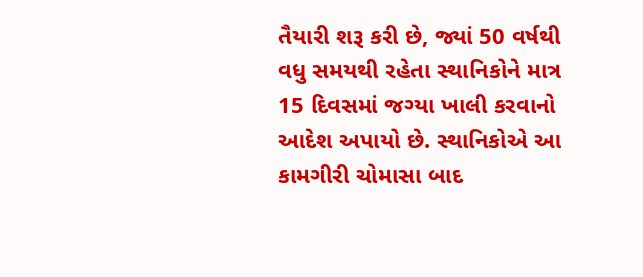તૈયારી શરૂ કરી છે, જ્યાં 50 વર્ષથી વધુ સમયથી રહેતા સ્થાનિકોને માત્ર 15 દિવસમાં જગ્યા ખાલી કરવાનો આદેશ અપાયો છે. સ્થાનિકોએ આ કામગીરી ચોમાસા બાદ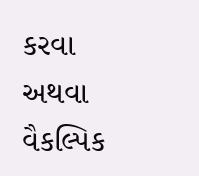કરવા અથવા વૈકલ્પિક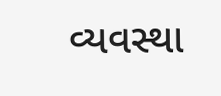વ્યવસ્થા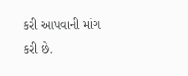કરી આપવાની માંગ કરી છે.